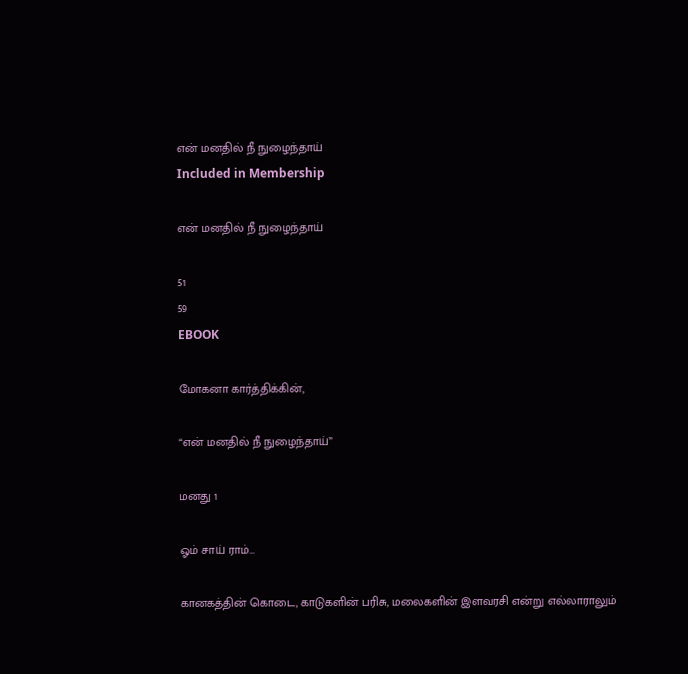என் மனதில் நீ நுழைந்தாய்
Included in Membership

என் மனதில் நீ நுழைந்தாய்

51
59
EBOOK

மோகனா கார்த்திக்கின்,

“என் மனதில் நீ நுழைந்தாய்”

மனது 1

ஓம் சாய் ராம்…

கானகத்தின் கொடை, காடுகளின் பரிசு, மலைகளின் இளவரசி என்று எல்லாராலும்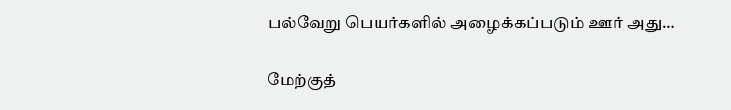பல்வேறு பெயர்களில் அழைக்கப்படும் ஊர் அது…

மேற்குத்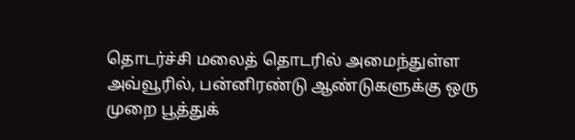தொடர்ச்சி மலைத் தொடரில் அமைந்துள்ள அவ்வூரில், பன்னிரண்டு ஆண்டுகளுக்கு ஒரு முறை பூத்துக்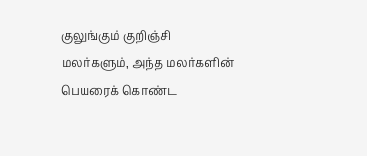குலுங்கும் குறிஞ்சி மலர்களும், அந்த மலர்களின் பெயரைக் கொண்ட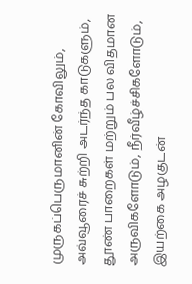முருகப்பெருமானின் கோவிலும், அவ்வூரைச் சுற்றி அடர்ந்த காடுகளும், தூண் பாறைகள் மற்றும் பல விதமான அருவிகளோடும், நீர்வீழ்ச்சிகளோடும், இயற்கை அழகுடன்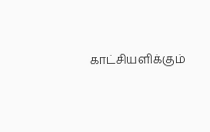காட்சியளிக்கும்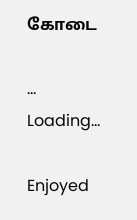கோடை

...
Loading...

Enjoyed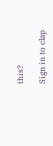this?

Sign in to clap